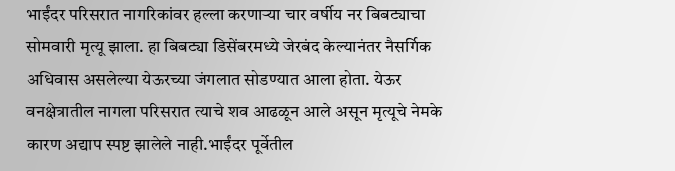भाईंदर परिसरात नागरिकांवर हल्ला करणाऱ्या चार वर्षीय नर बिबट्याचा सोमवारी मृत्यू झाला. हा बिबट्या डिसेंबरमध्ये जेरबंद केल्यानंतर नैसर्गिक अधिवास असलेल्या येऊरच्या जंगलात सोडण्यात आला होता. येऊर वनक्षेत्रातील नागला परिसरात त्याचे शव आढळून आले असून मृत्यूचे नेमके कारण अद्याप स्पष्ट झालेले नाही.भाईंदर पूर्वेतील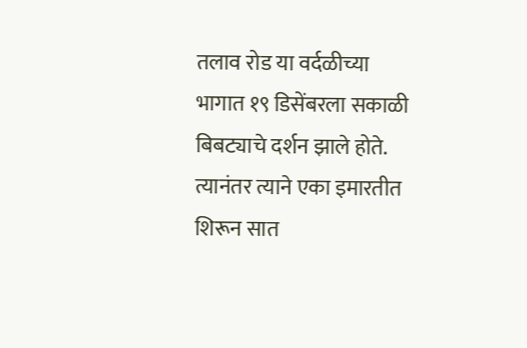तलाव रोड या वर्दळीच्या भागात १९ डिसेंबरला सकाळी बिबट्याचे दर्शन झाले होते. त्यानंतर त्याने एका इमारतीत शिरून सात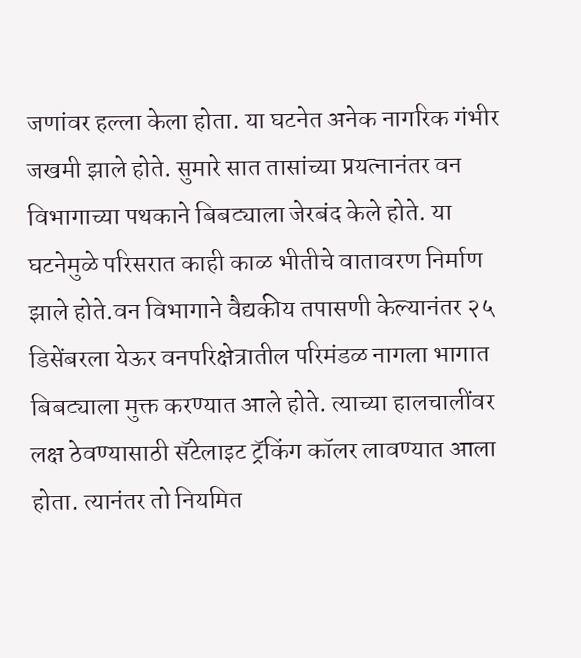जणांवर हल्ला केला होता. या घटनेत अनेक नागरिक गंभीर जखमी झाले होते. सुमारे सात तासांच्या प्रयत्नानंतर वन विभागाच्या पथकाने बिबट्याला जेरबंद केले होते. या घटनेमुळे परिसरात काही काळ भीतीचे वातावरण निर्माण झाले होते.वन विभागाने वैद्यकीय तपासणी केल्यानंतर २५ डिसेंबरला येऊर वनपरिक्षेत्रातील परिमंडळ नागला भागात बिबट्याला मुक्त करण्यात आले होते. त्याच्या हालचालींवर लक्ष ठेवण्यासाठी सॅटेलाइट ट्रॅकिंग कॉलर लावण्यात आला होता. त्यानंतर तो नियमित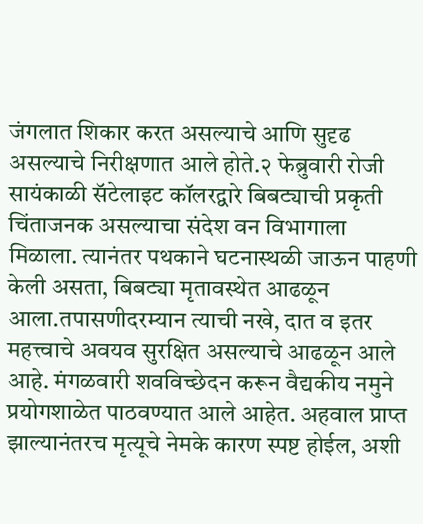जंगलात शिकार करत असल्याचे आणि सुदृढ असल्याचे निरीक्षणात आले होते.२ फेब्रुवारी रोजी सायंकाळी सॅटेलाइट कॉलरद्वारे बिबट्याची प्रकृती चिंताजनक असल्याचा संदेश वन विभागाला मिळाला. त्यानंतर पथकाने घटनास्थळी जाऊन पाहणी केली असता, बिबट्या मृतावस्थेत आढळून आला.तपासणीदरम्यान त्याची नखे, दात व इतर महत्त्वाचे अवयव सुरक्षित असल्याचे आढळून आले आहे. मंगळवारी शवविच्छेदन करून वैद्यकीय नमुने प्रयोगशाळेत पाठवण्यात आले आहेत. अहवाल प्राप्त झाल्यानंतरच मृत्यूचे नेमके कारण स्पष्ट होईल, अशी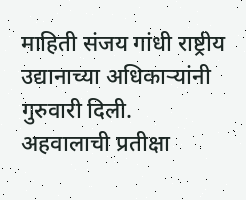माहिती संजय गांधी राष्ट्रीय उद्यानाच्या अधिकाऱ्यांनी गुरुवारी दिली.
अहवालाची प्रतीक्षा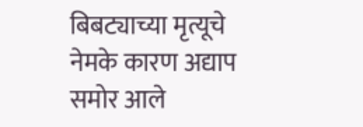बिबट्याच्या मृत्यूचे नेमके कारण अद्याप समोर आले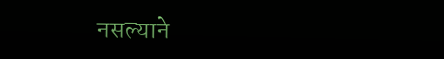नसल्याने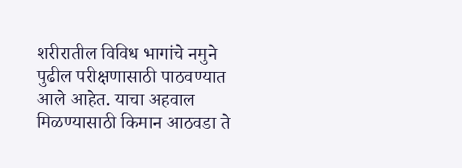शरीरातील विविध भागांचे नमुने पुढील परीक्षणासाठी पाठवण्यात आले आहेत. याचा अहवाल मिळण्यासाठी किमान आठवडा ते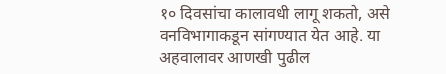१० दिवसांचा कालावधी लागू शकतो, असे वनविभागाकडून सांगण्यात येत आहे. या अहवालावर आणखी पुढील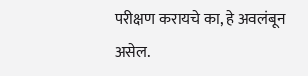परीक्षण करायचे का, हे अवलंबून असेल.